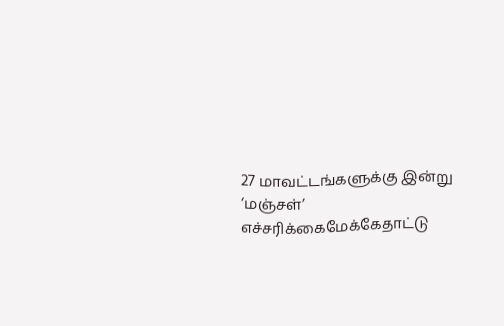27 மாவட்டங்களுக்கு இன்று ‘மஞ்சள்’ எச்சரிக்கைமேக்கேதாட்டு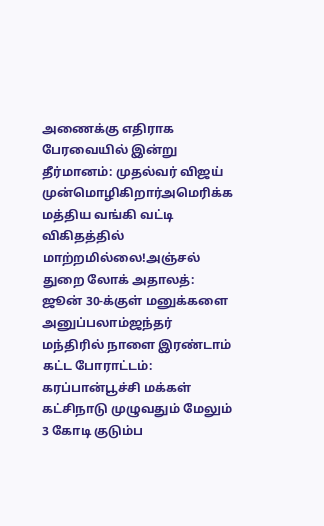அணைக்கு எதிராக பேரவையில் இன்று தீர்மானம்: முதல்வர் விஜய் முன்மொழிகிறார்அமெரிக்க மத்திய வங்கி வட்டி விகிதத்தில் மாற்றமில்லை!அஞ்சல் துறை லோக் அதாலத்: ஜூன் 30-க்குள் மனுக்களை அனுப்பலாம்ஜந்தர் மந்திரில் நாளை இரண்டாம் கட்ட போராட்டம்: கரப்பான்பூச்சி மக்கள் கட்சிநாடு முழுவதும் மேலும் 3 கோடி குடும்ப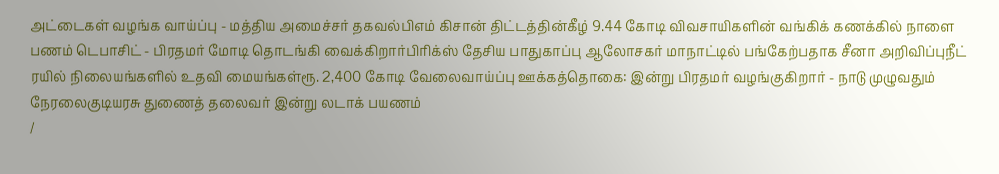அட்டைகள் வழங்க வாய்ப்பு - மத்திய அமைச்சர் தகவல்பிஎம் கிசான் திட்டத்தின்கீழ் 9.44 கோடி விவசாயிகளின் வங்கிக் கணக்கில் நாளை பணம் டெபாசிட் - பிரதமர் மோடி தொடங்கி வைக்கிறார்பிரிக்ஸ் தேசிய பாதுகாப்பு ஆலோசகர் மாநாட்டில் பங்கேற்பதாக சீனா அறிவிப்புநீட் ரயில் நிலையங்களில் உதவி மையங்கள்ரூ. 2,400 கோடி வேலைவாய்ப்பு ஊக்கத்தொகை: இன்று பிரதமர் வழங்குகிறார் - நாடு முழுவதும் நேரலைகுடியரசு துணைத் தலைவர் இன்று லடாக் பயணம்
/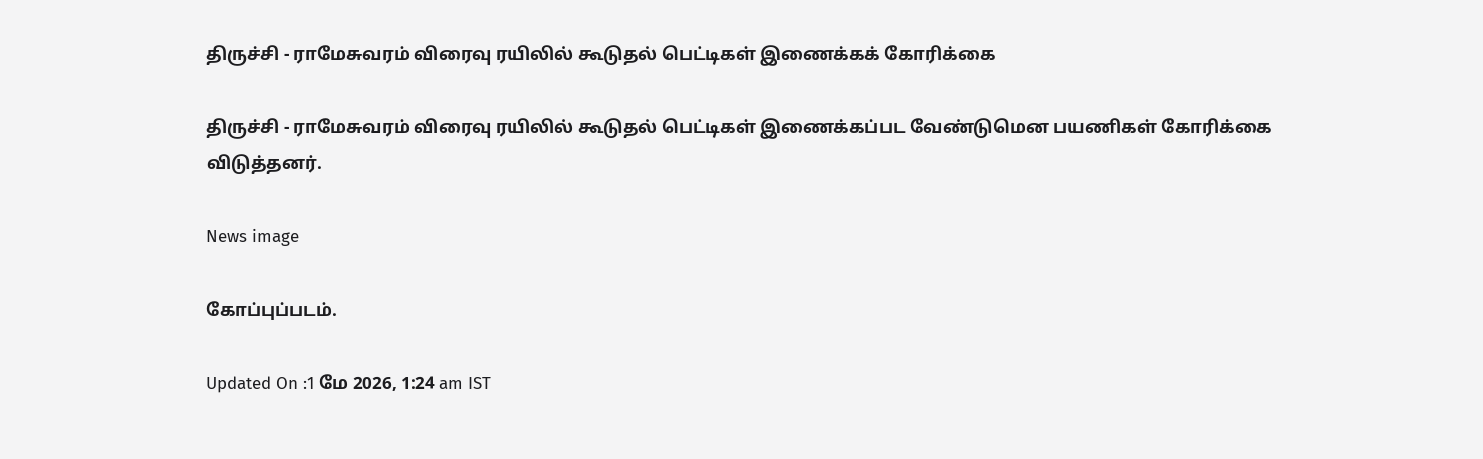திருச்சி - ராமேசுவரம் விரைவு ரயிலில் கூடுதல் பெட்டிகள் இணைக்கக் கோரிக்கை

திருச்சி - ராமேசுவரம் விரைவு ரயிலில் கூடுதல் பெட்டிகள் இணைக்கப்பட வேண்டுமென பயணிகள் கோரிக்கை விடுத்தனர்.

News image

கோப்புப்படம்.

Updated On :1 மே 2026, 1:24 am IST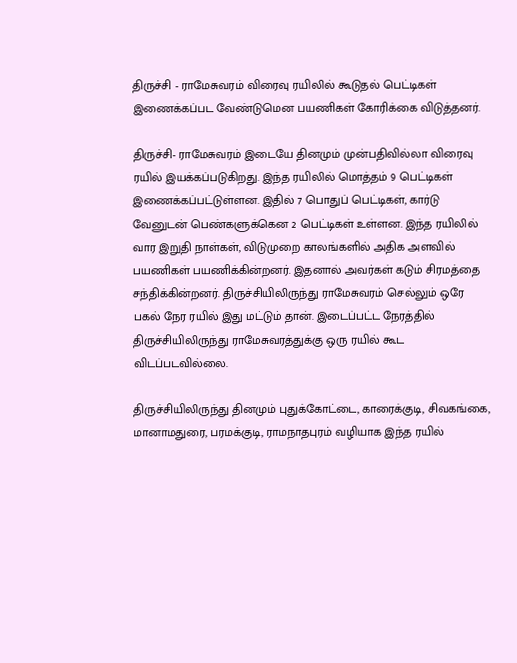திருச்சி - ராமேசுவரம் விரைவு ரயிலில் கூடுதல் பெட்டிகள் இணைக்கப்பட வேண்டுமென பயணிகள் கோரிக்கை விடுத்தனர்.

திருச்சி- ராமேசுவரம் இடையே தினமும் முன்பதிவில்லா விரைவு ரயில் இயக்கப்படுகிறது. இந்த ரயிலில் மொத்தம் 9 பெட்டிகள் இணைக்கப்பட்டுள்ளன. இதில் 7 பொதுப் பெட்டிகள், கார்டு வேனுடன் பெண்களுக்கென 2 பெட்டிகள் உள்ளன. இந்த ரயிலில் வார இறுதி நாள்கள், விடுமுறை காலங்களில் அதிக அளவில் பயணிகள் பயணிக்கின்றனர். இதனால் அவர்கள் கடும் சிரமத்தை சந்திக்கின்றனர். திருச்சியிலிருந்து ராமேசுவரம் செல்லும் ஒரே பகல் நேர ரயில் இது மட்டும் தான். இடைப்பட்ட நேரத்தில் திருச்சியிலிருந்து ராமேசுவரத்துக்கு ஒரு ரயில் கூட விடப்படவில்லை.

திருச்சியிலிருந்து தினமும் புதுக்கோட்டை, காரைக்குடி, சிவகங்கை, மானாமதுரை, பரமக்குடி, ராமநாதபுரம் வழியாக இந்த ரயில்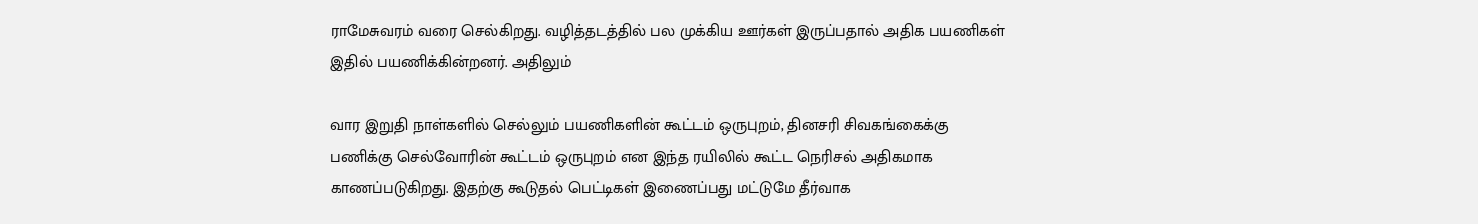ராமேசுவரம் வரை செல்கிறது. வழித்தடத்தில் பல முக்கிய ஊர்கள் இருப்பதால் அதிக பயணிகள் இதில் பயணிக்கின்றனர். அதிலும்

வார இறுதி நாள்களில் செல்லும் பயணிகளின் கூட்டம் ஒருபுறம், தினசரி சிவகங்கைக்கு பணிக்கு செல்வோரின் கூட்டம் ஒருபுறம் என இந்த ரயிலில் கூட்ட நெரிசல் அதிகமாக காணப்படுகிறது. இதற்கு கூடுதல் பெட்டிகள் இணைப்பது மட்டுமே தீர்வாக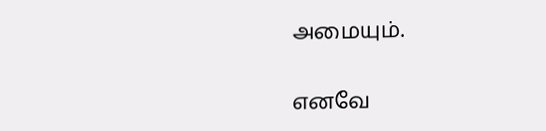அமையும்.

எனவே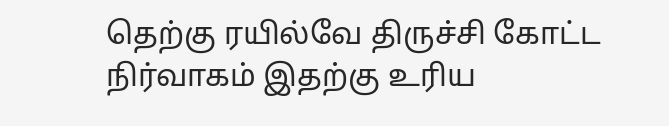தெற்கு ரயில்வே திருச்சி கோட்ட நிர்வாகம் இதற்கு உரிய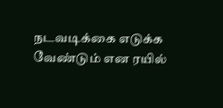நடவடிக்கை எடுக்க வேண்டும் என ரயில்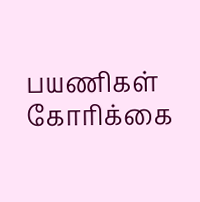பயணிகள் கோரிக்கை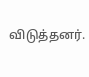விடுத்தனர்.